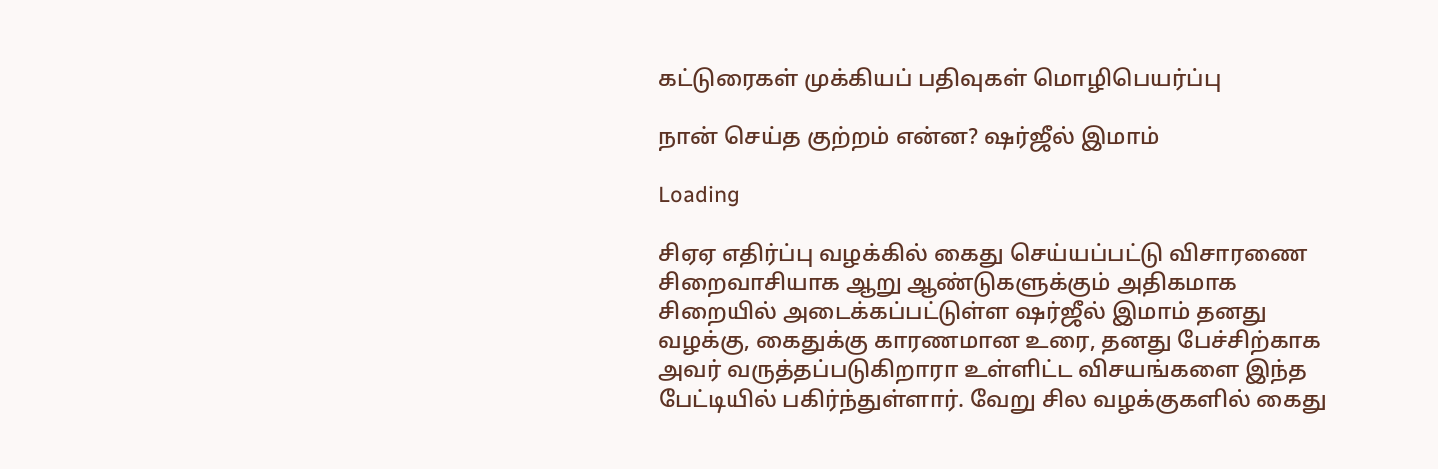கட்டுரைகள் முக்கியப் பதிவுகள் மொழிபெயர்ப்பு

நான் செய்த குற்றம் என்ன? ஷர்ஜீல் இமாம்

Loading

சிஏஏ எதிர்ப்பு வழக்கில் கைது செய்யப்பட்டு விசாரணை சிறைவாசியாக ஆறு ஆண்டுகளுக்கும் அதிகமாக சிறையில் அடைக்கப்பட்டுள்ள ஷர்ஜீல் இமாம் தனது வழக்கு, கைதுக்கு காரணமான உரை, தனது பேச்சிற்காக அவர் வருத்தப்படுகிறாரா உள்ளிட்ட விசயங்களை இந்த பேட்டியில் பகிர்ந்துள்ளார். வேறு சில வழக்குகளில் கைது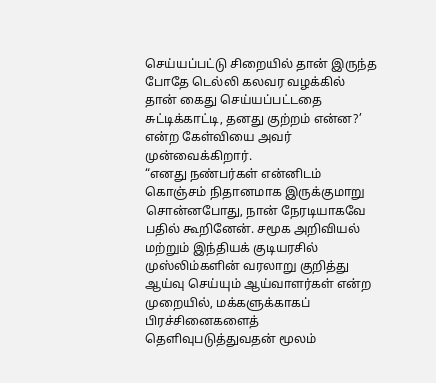செய்யப்பட்டு சிறையில் தான் இருந்த போதே டெல்லி கலவர வழக்கில் தான் கைது செய்யப்பட்டதை சுட்டிக்காட்டி, தனது குற்றம் என்ன?’ என்ற கேள்வியை அவர் முன்வைக்கிறார்.
“எனது நண்பர்கள் என்னிடம் கொஞ்சம் நிதானமாக இருக்குமாறு சொன்னபோது, நான் நேரடியாகவே பதில் கூறினேன். சமூக அறிவியல் மற்றும் இந்தியக் குடியரசில் முஸ்லிம்களின் வரலாறு குறித்து ஆய்வு செய்யும் ஆய்வாளர்கள் என்ற முறையில், மக்களுக்காகப் பிரச்சினைகளைத் தெளிவுபடுத்துவதன் மூலம்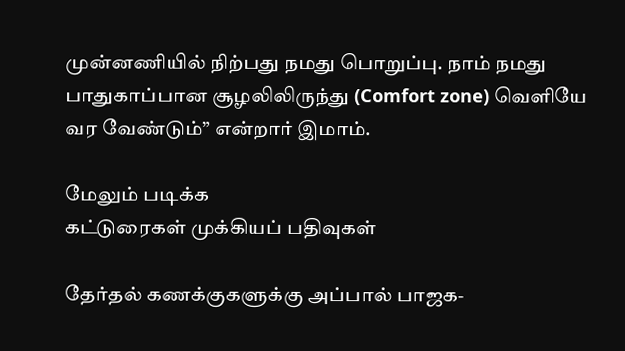முன்னணியில் நிற்பது நமது பொறுப்பு. நாம் நமது பாதுகாப்பான சூழலிலிருந்து (Comfort zone) வெளியே வர வேண்டும்” என்றார் இமாம்.

மேலும் படிக்க
கட்டுரைகள் முக்கியப் பதிவுகள்

தேர்தல் கணக்குகளுக்கு அப்பால் பாஜக-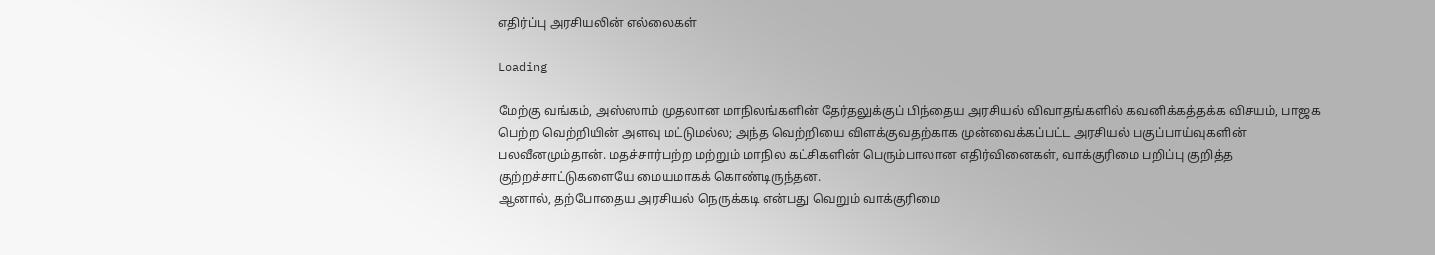எதிர்ப்பு அரசியலின் எல்லைகள்

Loading

மேற்கு வங்கம், அஸ்ஸாம் முதலான மாநிலங்களின் தேர்தலுக்குப் பிந்தைய அரசியல் விவாதங்களில் கவனிக்கத்தக்க விசயம், பாஜக பெற்ற வெற்றியின் அளவு மட்டுமல்ல; அந்த வெற்றியை விளக்குவதற்காக முன்வைக்கப்பட்ட அரசியல் பகுப்பாய்வுகளின் பலவீனமும்தான். மதச்சார்பற்ற மற்றும் மாநில கட்சிகளின் பெரும்பாலான எதிர்வினைகள், வாக்குரிமை பறிப்பு குறித்த குற்றச்சாட்டுகளையே மையமாகக் கொண்டிருந்தன.
ஆனால், தற்போதைய அரசியல் நெருக்கடி என்பது வெறும் வாக்குரிமை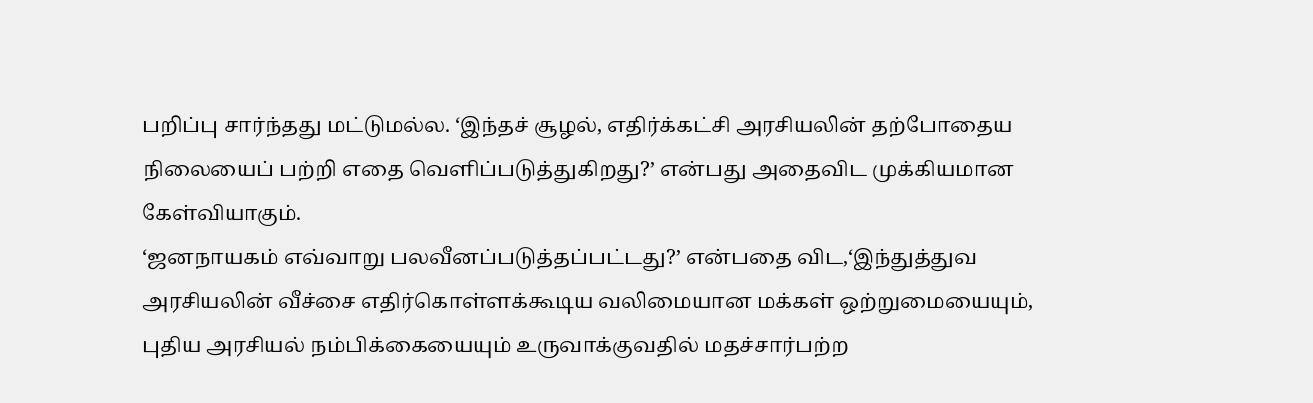பறிப்பு சார்ந்தது மட்டுமல்ல. ‘இந்தச் சூழல், எதிர்க்கட்சி அரசியலின் தற்போதைய நிலையைப் பற்றி எதை வெளிப்படுத்துகிறது?’ என்பது அதைவிட முக்கியமான கேள்வியாகும்.
‘ஜனநாயகம் எவ்வாறு பலவீனப்படுத்தப்பட்டது?’ என்பதை விட,‘இந்துத்துவ அரசியலின் வீச்சை எதிர்கொள்ளக்கூடிய வலிமையான மக்கள் ஒற்றுமையையும், புதிய அரசியல் நம்பிக்கையையும் உருவாக்குவதில் மதச்சார்பற்ற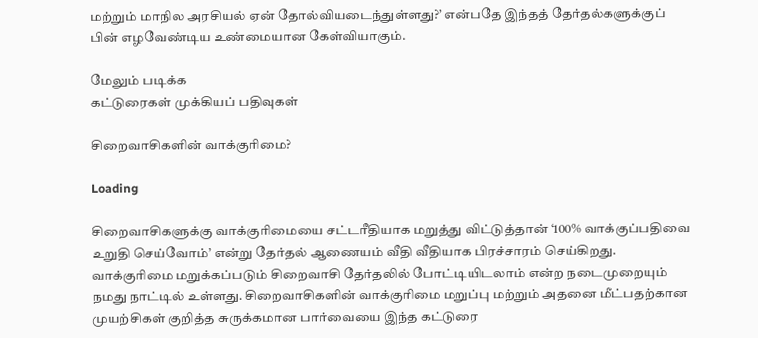மற்றும் மாநில அரசியல் ஏன் தோல்வியடைந்துள்ளது?’ என்பதே இந்தத் தேர்தல்களுக்குப் பின் எழவேண்டிய உண்மையான கேள்வியாகும்.

மேலும் படிக்க
கட்டுரைகள் முக்கியப் பதிவுகள்

சிறைவாசிகளின் வாக்குரிமை?

Loading

சிறைவாசிகளுக்கு வாக்குரிமையை சட்டரீதியாக மறுத்து விட்டுத்தான் ‘100% வாக்குப்பதிவை உறுதி செய்வோம்’ என்று தேர்தல் ஆணையம் வீதி வீதியாக பிரச்சாரம் செய்கிறது. வாக்குரிமை மறுக்கப்படும் சிறைவாசி தேர்தலில் போட்டியிடலாம் என்ற நடைமுறையும் நமது நாட்டில் உள்ளது. சிறைவாசிகளின் வாக்குரிமை மறுப்பு மற்றும் அதனை மீட்பதற்கான முயற்சிகள் குறித்த சுருக்கமான பார்வையை இந்த கட்டுரை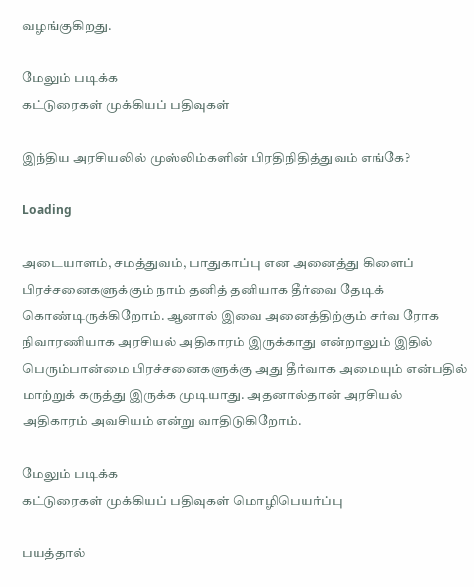வழங்குகிறது.

மேலும் படிக்க
கட்டுரைகள் முக்கியப் பதிவுகள்

இந்திய அரசியலில் முஸ்லிம்களின் பிரதிநிதித்துவம் எங்கே?

Loading

அடையாளம், சமத்துவம், பாதுகாப்பு என அனைத்து கிளைப் பிரச்சனைகளுக்கும் நாம் தனித் தனியாக தீர்வை தேடிக் கொண்டிருக்கிறோம். ஆனால் இவை அனைத்திற்கும் சர்வ ரோக நிவாரணியாக அரசியல் அதிகாரம் இருக்காது என்றாலும் இதில் பெரும்பான்மை பிரச்சனைகளுக்கு அது தீர்வாக அமையும் என்பதில் மாற்றுக் கருத்து இருக்க முடியாது. அதனால்தான் அரசியல் அதிகாரம் அவசியம் என்று வாதிடுகிறோம்.

மேலும் படிக்க
கட்டுரைகள் முக்கியப் பதிவுகள் மொழிபெயர்ப்பு

பயத்தால்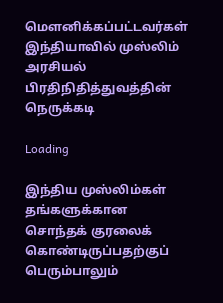மௌனிக்கப்பட்டவர்கள்
இந்தியாவில் முஸ்லிம் அரசியல் பிரதிநிதித்துவத்தின் நெருக்கடி

Loading

இந்திய முஸ்லிம்கள் தங்களுக்கான சொந்தக் குரலைக் கொண்டிருப்பதற்குப் பெரும்பாலும்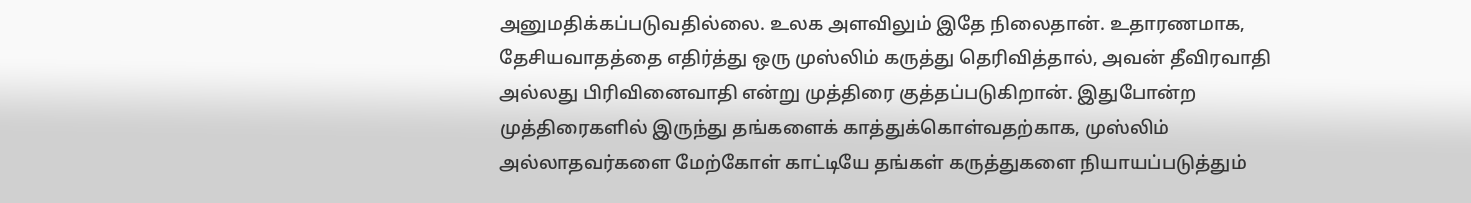அனுமதிக்கப்படுவதில்லை. உலக அளவிலும் இதே நிலைதான். உதாரணமாக, தேசியவாதத்தை எதிர்த்து ஒரு முஸ்லிம் கருத்து தெரிவித்தால், அவன் தீவிரவாதி அல்லது பிரிவினைவாதி என்று முத்திரை குத்தப்படுகிறான். இதுபோன்ற முத்திரைகளில் இருந்து தங்களைக் காத்துக்கொள்வதற்காக, முஸ்லிம் அல்லாதவர்களை மேற்கோள் காட்டியே தங்கள் கருத்துகளை நியாயப்படுத்தும்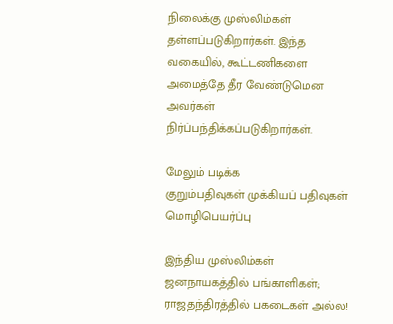நிலைக்கு முஸ்லிம்கள் தள்ளப்படுகிறார்கள். இந்த வகையில், கூட்டணிகளை அமைத்தே தீர வேண்டுமென அவர்கள் நிர்ப்பந்திக்கப்படுகிறார்கள்.

மேலும் படிக்க
குறும்பதிவுகள் முக்கியப் பதிவுகள் மொழிபெயர்ப்பு

இந்திய முஸ்லிம்கள் ஜனநாயகத்தில் பங்காளிகள்; ராஜதந்திரத்தில் பகடைகள் அல்ல!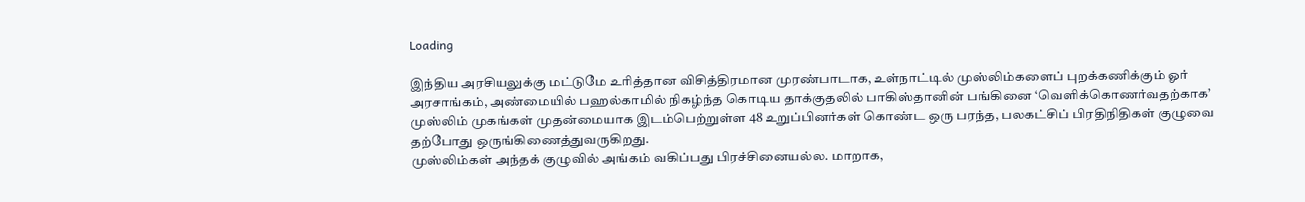Loading

இந்திய அரசியலுக்கு மட்டுமே உரித்தான விசித்திரமான முரண்பாடாக, உள்நாட்டில் முஸ்லிம்களைப் புறக்கணிக்கும் ஓர் அரசாங்கம், அண்மையில் பஹல்காமில் நிகழ்ந்த கொடிய தாக்குதலில் பாகிஸ்தானின் பங்கினை ‘வெளிக்கொணர்வதற்காக’ முஸ்லிம் முகங்கள் முதன்மையாக இடம்பெற்றுள்ள 48 உறுப்பினர்கள் கொண்ட ஒரு பரந்த, பலகட்சிப் பிரதிநிதிகள் குழுவை தற்போது ஒருங்கிணைத்துவருகிறது.
முஸ்லிம்கள் அந்தக் குழுவில் அங்கம் வகிப்பது பிரச்சினையல்ல. மாறாக,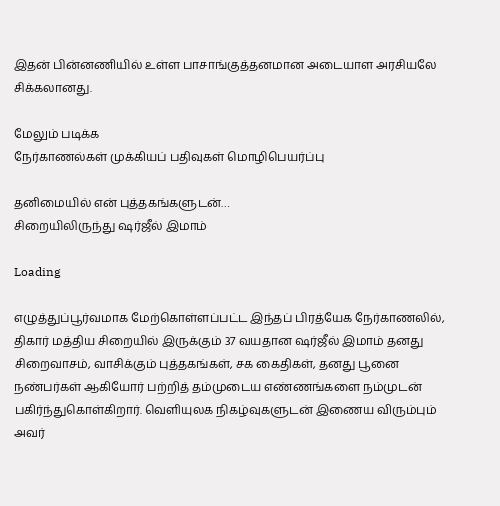இதன் பின்னணியில் உள்ள பாசாங்குத்தனமான அடையாள அரசியலே சிக்கலானது.

மேலும் படிக்க
நேர்காணல்கள் முக்கியப் பதிவுகள் மொழிபெயர்ப்பு

தனிமையில் என் புத்தகங்களுடன்…
சிறையிலிருந்து ஷர்ஜீல் இமாம்

Loading

எழுத்துப்பூர்வமாக மேற்கொள்ளப்பட்ட இந்தப் பிரத்யேக நேர்காணலில், திகார் மத்திய சிறையில் இருக்கும் 37 வயதான ஷர்ஜீல் இமாம் தனது சிறைவாசம், வாசிக்கும் புத்தகங்கள், சக கைதிகள், தனது பூனை நண்பர்கள் ஆகியோர் பற்றித் தம்முடைய எண்ணங்களை நம்முடன் பகிர்ந்துகொள்கிறார். வெளியுலக நிகழ்வுகளுடன் இணைய விரும்பும் அவர்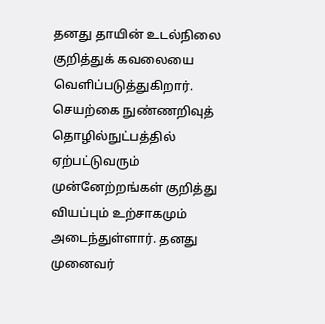தனது தாயின் உடல்நிலை குறித்துக் கவலையை வெளிப்படுத்துகிறார். செயற்கை நுண்ணறிவுத் தொழில்நுட்பத்தில் ஏற்பட்டுவரும் முன்னேற்றங்கள் குறித்து வியப்பும் உற்சாகமும் அடைந்துள்ளார். தனது முனைவர்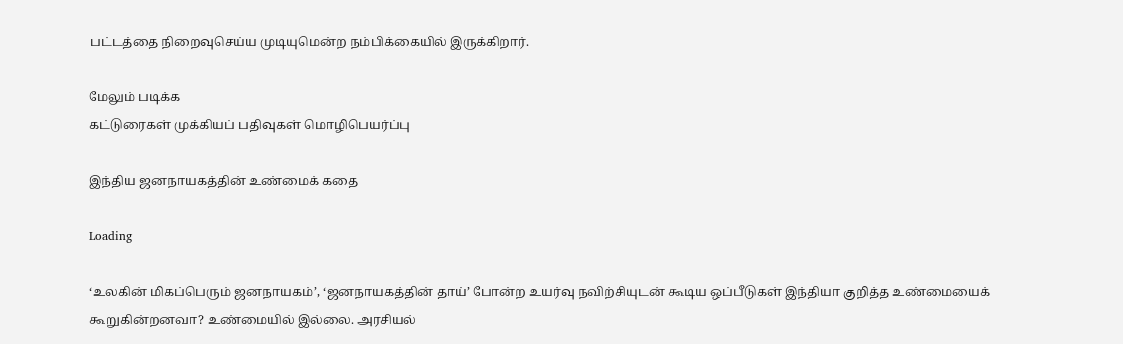பட்டத்தை நிறைவுசெய்ய முடியுமென்ற நம்பிக்கையில் இருக்கிறார்.

மேலும் படிக்க
கட்டுரைகள் முக்கியப் பதிவுகள் மொழிபெயர்ப்பு

இந்திய ஜனநாயகத்தின் உண்மைக் கதை

Loading

‘உலகின் மிகப்பெரும் ஜனநாயகம்’, ‘ஜனநாயகத்தின் தாய்’ போன்ற உயர்வு நவிற்சியுடன் கூடிய ஒப்பீடுகள் இந்தியா குறித்த உண்மையைக் கூறுகின்றனவா? உண்மையில் இல்லை. அரசியல்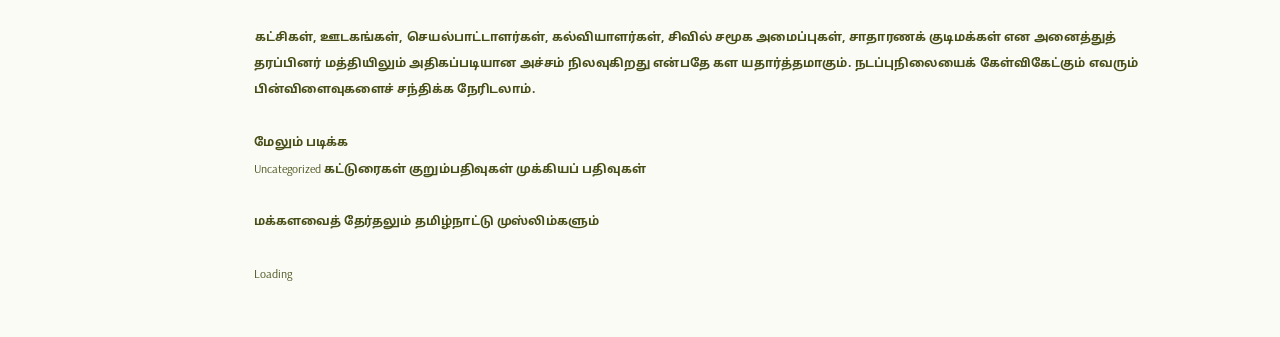கட்சிகள், ஊடகங்கள், செயல்பாட்டாளர்கள், கல்வியாளர்கள், சிவில் சமூக அமைப்புகள், சாதாரணக் குடிமக்கள் என அனைத்துத் தரப்பினர் மத்தியிலும் அதிகப்படியான அச்சம் நிலவுகிறது என்பதே கள யதார்த்தமாகும். நடப்புநிலையைக் கேள்விகேட்கும் எவரும் பின்விளைவுகளைச் சந்திக்க நேரிடலாம்.

மேலும் படிக்க
Uncategorized கட்டுரைகள் குறும்பதிவுகள் முக்கியப் பதிவுகள்

மக்களவைத் தேர்தலும் தமிழ்நாட்டு முஸ்லிம்களும்

Loading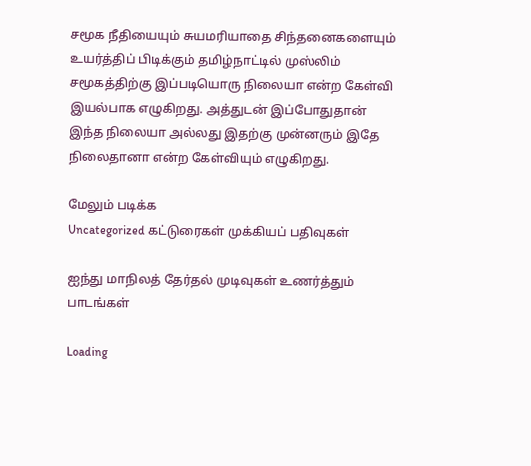சமூக நீதியையும் சுயமரியாதை சிந்தனைகளையும் உயர்த்திப் பிடிக்கும் தமிழ்நாட்டில் முஸ்லிம் சமூகத்திற்கு இப்படியொரு நிலையா என்ற கேள்வி இயல்பாக எழுகிறது. அத்துடன் இப்போதுதான் இந்த நிலையா அல்லது இதற்கு முன்னரும் இதே நிலைதானா என்ற கேள்வியும் எழுகிறது.

மேலும் படிக்க
Uncategorized கட்டுரைகள் முக்கியப் பதிவுகள்

ஐந்து மாநிலத் தேர்தல் முடிவுகள் உணர்த்தும் பாடங்கள்

Loading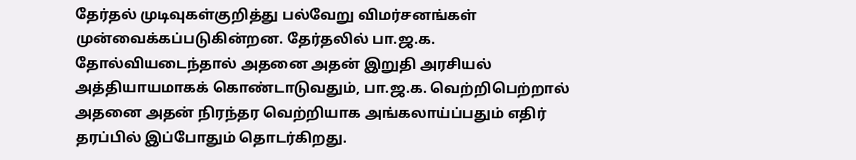தேர்தல் முடிவுகள்குறித்து பல்வேறு விமர்சனங்கள் முன்வைக்கப்படுகின்றன. தேர்தலில் பா.ஜ.க. தோல்வியடைந்தால் அதனை அதன் இறுதி அரசியல் அத்தியாயமாகக் கொண்டாடுவதும், பா.ஜ.க. வெற்றிபெற்றால் அதனை அதன் நிரந்தர வெற்றியாக அங்கலாய்ப்பதும் எதிர் தரப்பில் இப்போதும் தொடர்கிறது.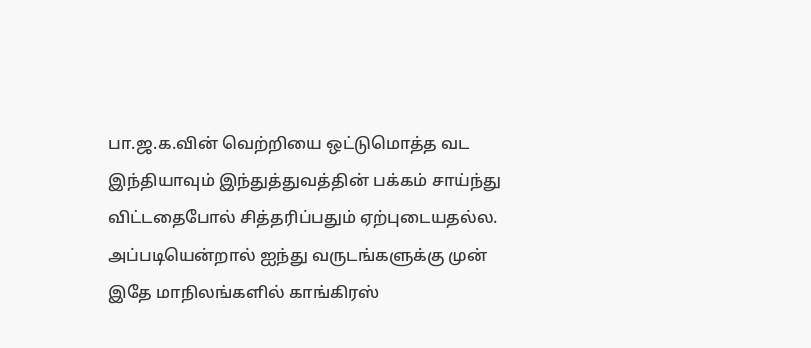பா.ஜ.க.வின் வெற்றியை ஒட்டுமொத்த வட இந்தியாவும் இந்துத்துவத்தின் பக்கம் சாய்ந்து விட்டதைபோல் சித்தரிப்பதும் ஏற்புடையதல்ல. அப்படியென்றால் ஐந்து வருடங்களுக்கு முன் இதே மாநிலங்களில் காங்கிரஸ்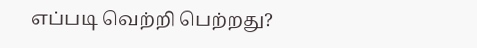எப்படி வெற்றி பெற்றது?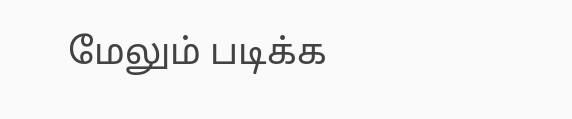மேலும் படிக்க